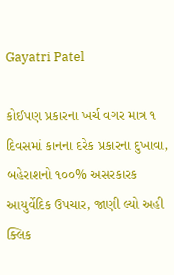Gayatri Patel

કોઈપણ પ્રકારના ખર્ચ વગર માત્ર ૧ દિવસમાં કાનના દરેક પ્રકારના દુખાવા, બહેરાશનો ૧૦૦% અસરકારક આયુર્વેદિક ઉપચાર, જાણી લ્યો અહી ક્લિક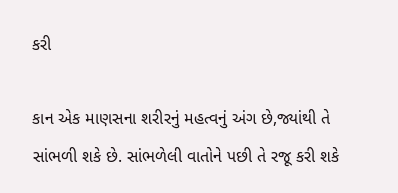કરી

કાન એક માણસના શરીરનું મહત્વનું અંગ છે,જ્યાંથી તે સાંભળી શકે છે. સાંભળેલી વાતોને પછી તે રજૂ કરી શકે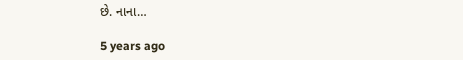છે. નાના…

5 years ago